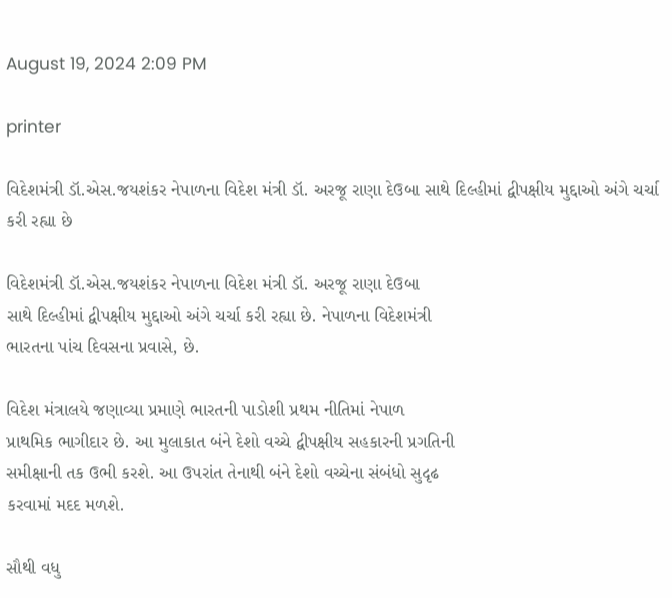August 19, 2024 2:09 PM

printer

વિદેશમંત્રી ડૉ.એસ.જયશંકર નેપાળના વિદેશ મંત્રી ડૉ. અરજૂ રાણા દેઉબા સાથે દિલ્હીમાં દ્વીપક્ષીય મુદ્દાઓ અંગે ચર્ચા કરી રહ્યા છે

વિદેશમંત્રી ડૉ.એસ.જયશંકર નેપાળના વિદેશ મંત્રી ડૉ. અરજૂ રાણા દેઉબા
સાથે દિલ્હીમાં દ્વીપક્ષીય મુદ્દાઓ અંગે ચર્ચા કરી રહ્યા છે. નેપાળના વિદેશમંત્રી
ભારતના પાંચ દિવસના પ્રવાસે, છે.

વિદેશ મંત્રાલયે જણાવ્યા પ્રમાણે ભારતની પાડોશી પ્રથમ નીતિમાં નેપાળ
પ્રાથમિક ભાગીદાર છે. આ મુલાકાત બંને દેશો વચ્ચે દ્વીપક્ષીય સહકારની પ્રગતિની
સમીક્ષાની તક ઉભી કરશે. આ ઉપરાંત તેનાથી બંને દેશો વચ્ચેના સંબંધો સુદૃઢ
કરવામાં મદદ મળશે.

સૌથી વધુ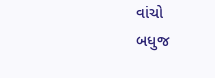વાંચો
બધુજ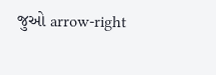જુઓ arrow-right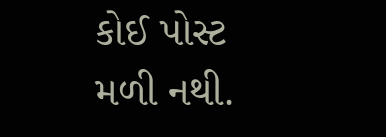કોઈ પોસ્ટ મળી નથી.